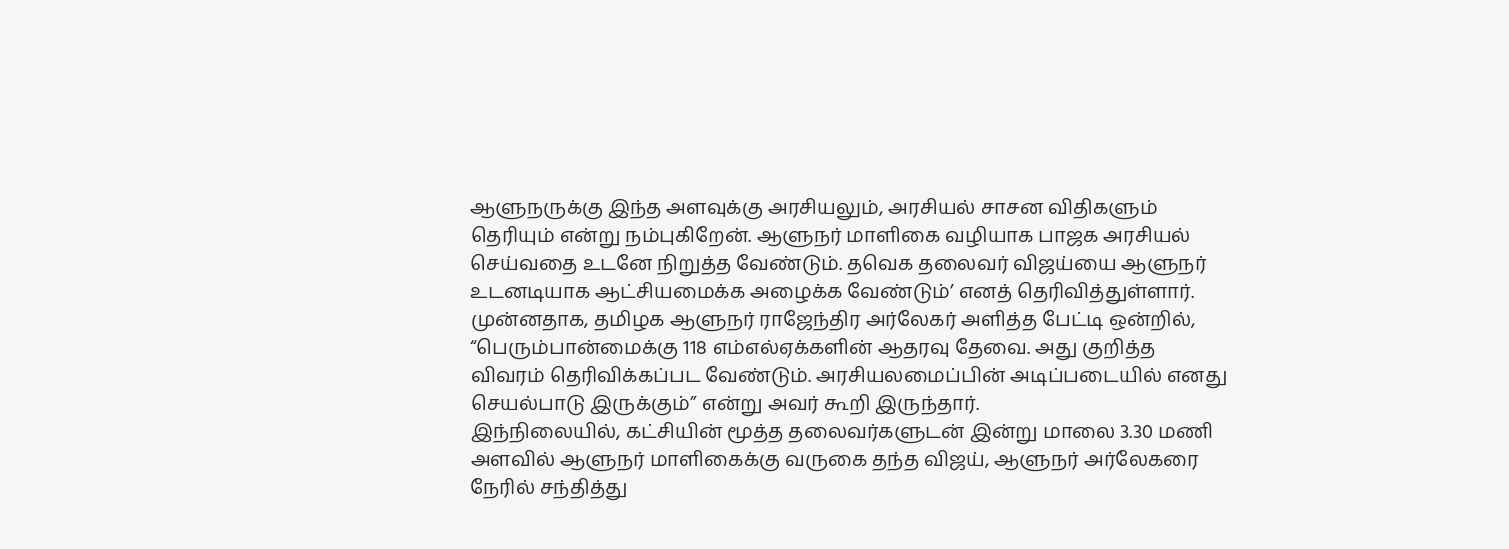ஆளுநருக்கு இந்த அளவுக்கு அரசியலும், அரசியல் சாசன விதிகளும் தெரியும் என்று நம்புகிறேன். ஆளுநர் மாளிகை வழியாக பாஜக அரசியல் செய்வதை உடனே நிறுத்த வேண்டும். தவெக தலைவர் விஜய்யை ஆளுநர் உடனடியாக ஆட்சியமைக்க அழைக்க வேண்டும்’ எனத் தெரிவித்துள்ளார்.
முன்னதாக, தமிழக ஆளுநர் ராஜேந்திர அர்லேகர் அளித்த பேட்டி ஒன்றில், “பெரும்பான்மைக்கு 118 எம்எல்ஏக்களின் ஆதரவு தேவை. அது குறித்த விவரம் தெரிவிக்கப்பட வேண்டும். அரசியலமைப்பின் அடிப்படையில் எனது செயல்பாடு இருக்கும்” என்று அவர் கூறி இருந்தார்.
இந்நிலையில், கட்சியின் மூத்த தலைவர்களுடன் இன்று மாலை 3.30 மணி அளவில் ஆளுநர் மாளிகைக்கு வருகை தந்த விஜய், ஆளுநர் அர்லேகரை நேரில் சந்தித்து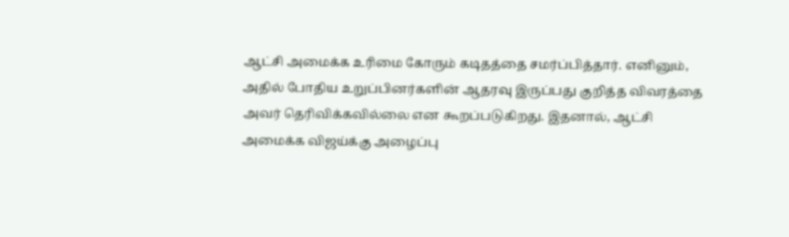ஆட்சி அமைக்க உரிமை கோரும் கடிதத்தை சமர்ப்பித்தார். எனினும், அதில் போதிய உறுப்பினர்களின் ஆதரவு இருப்பது குறித்த விவரத்தை அவர் தெரிவிக்கவில்லை என கூறப்படுகிறது. இதனால், ஆட்சி அமைக்க விஜய்க்கு அழைப்பு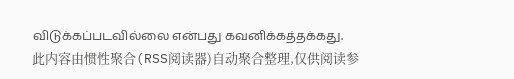விடுக்கப்படவில்லை என்பது கவனிக்கத்தக்கது.
此内容由惯性聚合(RSS阅读器)自动聚合整理,仅供阅读参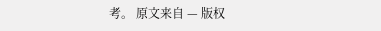考。 原文来自 — 版权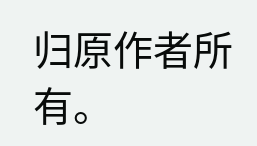归原作者所有。